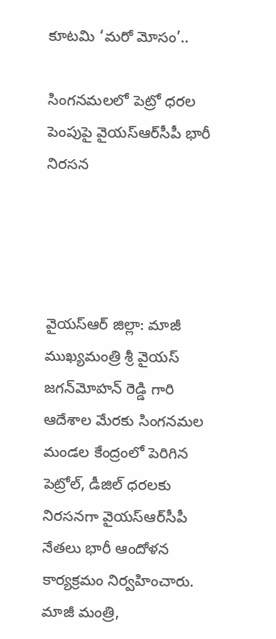కూటమి ‘మరో మోసం’..

సింగనమలలో పెట్రో ధరల పెంపుపై వైయ‌స్ఆర్‌సీపీ భారీ నిరసన




వైయ‌స్ఆర్ జిల్లా: మాజీ ముఖ్యమంత్రి శ్రీ వైయస్ జగన్‌మోహన్ రెడ్డి గారి ఆదేశాల మేరకు సింగనమల మండల కేంద్రంలో పెరిగిన పెట్రోల్, డీజిల్ ధరలకు నిరసనగా వైయ‌స్ఆర్‌సీపీ నేతలు భారీ ఆందోళన కార్యక్రమం నిర్వహించారు. మాజీ మంత్రి,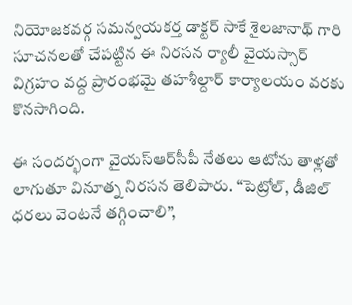నియోజకవర్గ సమన్వయకర్త డాక్టర్ సాకే శైలజానాథ్ గారి సూచనలతో చేపట్టిన ఈ నిరసన ర్యాలీ వైయస్సార్ విగ్రహం వద్ద ప్రారంభమై తహశీల్దార్ కార్యాలయం వరకు కొనసాగింది.

ఈ సందర్భంగా వైయ‌స్ఆర్‌సీపీ నేతలు ఆటోను తాళ్లతో లాగుతూ వినూత్న నిరసన తెలిపారు. “పెట్రోల్, డీజిల్ ధరలు వెంటనే తగ్గించాలి”,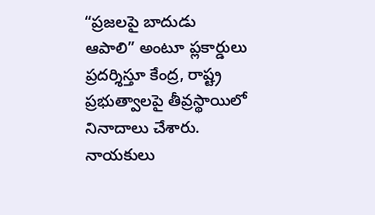“ప్రజలపై బాదుడు ఆపాలి” అంటూ ప్లకార్డులు ప్రదర్శిస్తూ కేంద్ర, రాష్ట్ర ప్రభుత్వాలపై తీవ్రస్థాయిలో నినాదాలు చేశారు. నాయకులు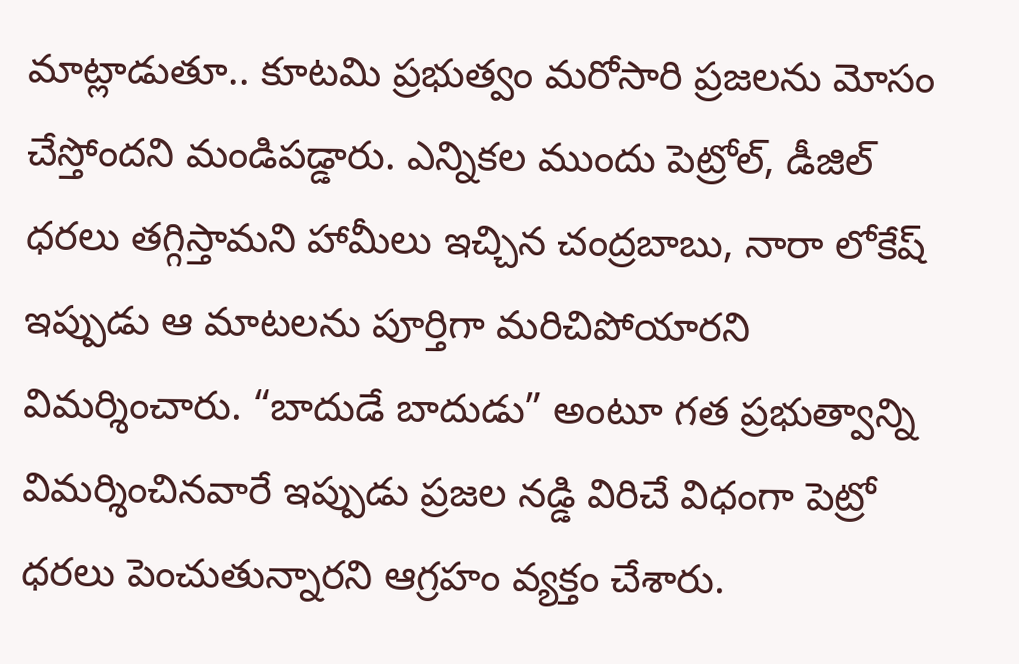మాట్లాడుతూ.. కూటమి ప్రభుత్వం మరోసారి ప్రజలను మోసం చేస్తోందని మండిపడ్డారు. ఎన్నికల ముందు పెట్రోల్, డీజిల్ ధరలు తగ్గిస్తామని హామీలు ఇచ్చిన చంద్రబాబు, నారా లోకేష్ ఇప్పుడు ఆ మాటలను పూర్తిగా మరిచిపోయారని విమర్శించారు. “బాదుడే బాదుడు” అంటూ గత ప్రభుత్వాన్ని విమర్శించినవారే ఇప్పుడు ప్రజల నడ్డి విరిచే విధంగా పెట్రో ధరలు పెంచుతున్నారని ఆగ్రహం వ్యక్తం చేశారు.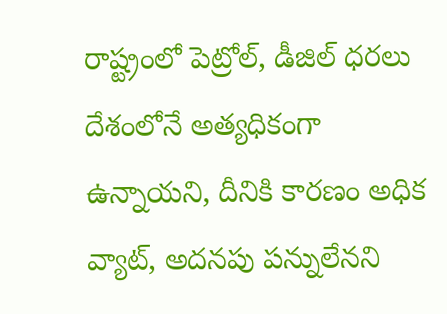రాష్ట్రంలో పెట్రోల్, డీజిల్ ధరలు దేశంలోనే అత్యధికంగా ఉన్నాయని, దీనికి కారణం అధిక వ్యాట్, అదనపు పన్నులేనని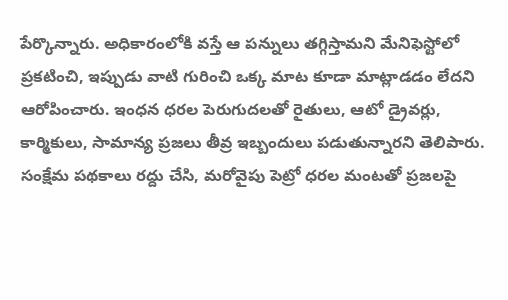పేర్కొన్నారు. అధికారంలోకి వస్తే ఆ పన్నులు తగ్గిస్తామని మేనిఫెస్టోలో ప్రకటించి, ఇప్పుడు వాటి గురించి ఒక్క మాట కూడా మాట్లాడడం లేదని ఆరోపించారు. ఇంధన ధరల పెరుగుదలతో రైతులు, ఆటో డ్రైవర్లు, కార్మికులు, సామాన్య ప్రజలు తీవ్ర ఇబ్బందులు పడుతున్నారని తెలిపారు. సంక్షేమ పథకాలు రద్దు చేసి, మరోవైపు పెట్రో ధరల మంటతో ప్రజలపై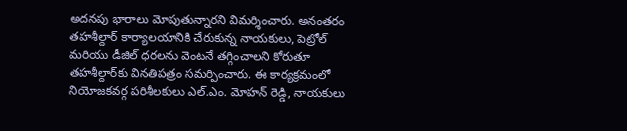అదనపు భారాలు మోపుతున్నారని విమర్శించారు. అనంతరం తహశీల్దార్ కార్యాలయానికి చేరుకున్న నాయకులు, పెట్రోల్ మరియు డీజిల్ ధరలను వెంటనే తగ్గించాలని కోరుతూ తహశీల్దార్‌కు వినతిపత్రం సమర్పించారు. ఈ కార్యక్రమంలో నియోజకవర్గ పరిశీలకులు ఎల్‌.ఎం. మోహన్ రెడ్డి, నాయకులు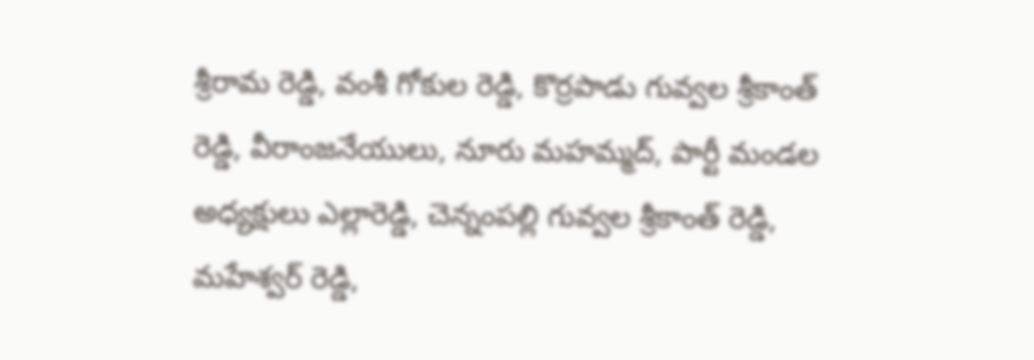శ్రీరామ రెడ్డి, వంశీ గోకుల రెడ్డి, కొర్రపాడు గువ్వల శ్రీకాంత్ రెడ్డి, వీరాంజనేయులు, నూరు మహమ్మద్, పార్టీ మండల అధ్యక్షులు ఎల్లారెడ్డి, చెన్నంపల్లి గువ్వల శ్రీకాంత్ రెడ్డి, మహేశ్వర్ రెడ్డి,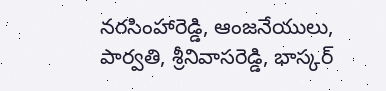నరసింహారెడ్డి, ఆంజనేయులు, పార్వతి, శ్రీనివాసరెడ్డి, భాస్కర్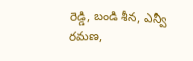రెడ్డి, బండి శీన, ఎన్వీ రమణ,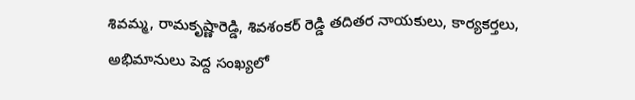శివమ్మ, రామకృష్ణారెడ్డి, శివశంకర్ రెడ్డి తదితర నాయకులు, కార్యకర్తలు, అభిమానులు పెద్ద సంఖ్యలో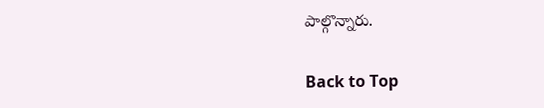పాల్గొన్నారు.

Back to Top